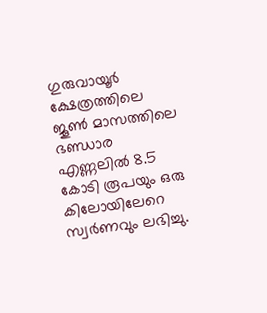ഗുരുവായൂര്‍ ക്ഷേത്രത്തിലെ ജൂണ്‍ മാസത്തിലെ ഭണ്ഡാര എണ്ണലില്‍ 8.5 കോടി രൂപയും ഒരു കിലോയിലേറെ സ്വര്‍ണവും ലഭിച്ചു.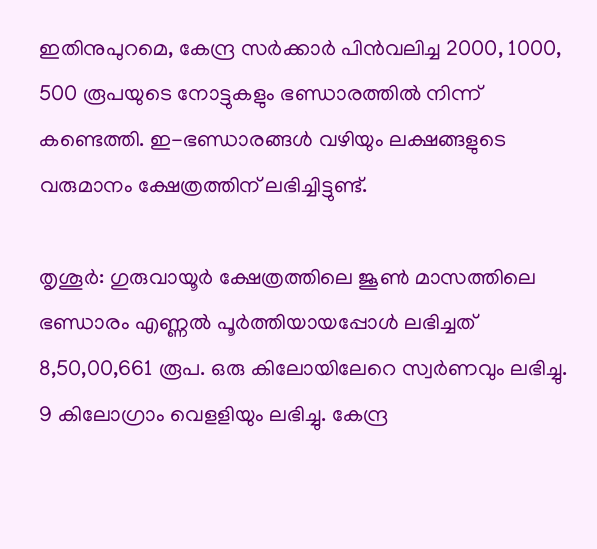ഇതിനുപുറമെ, കേന്ദ്ര സര്‍ക്കാര്‍ പിന്‍വലിച്ച 2000, 1000, 500 രൂപയുടെ നോട്ടുകളും ഭണ്ഡാരത്തില്‍ നിന്ന് കണ്ടെത്തി. ഇ-ഭണ്ഡാരങ്ങള്‍ വഴിയും ലക്ഷങ്ങളുടെ വരുമാനം ക്ഷേത്രത്തിന് ലഭിച്ചിട്ടുണ്ട്.

തൃശൂർ: ഗുരുവായൂര്‍ ക്ഷേത്രത്തിലെ ജൂണ്‍ മാസത്തിലെ ഭണ്ഡാരം എണ്ണല്‍ പൂര്‍ത്തിയായപ്പോള്‍ ലഭിച്ചത് 8,50,00,661 രൂപ. ഒരു കിലോയിലേറെ സ്വര്‍ണവും ലഭിച്ചു. 9 കിലോഗ്രാം വെളളിയും ലഭിച്ചു. കേന്ദ്ര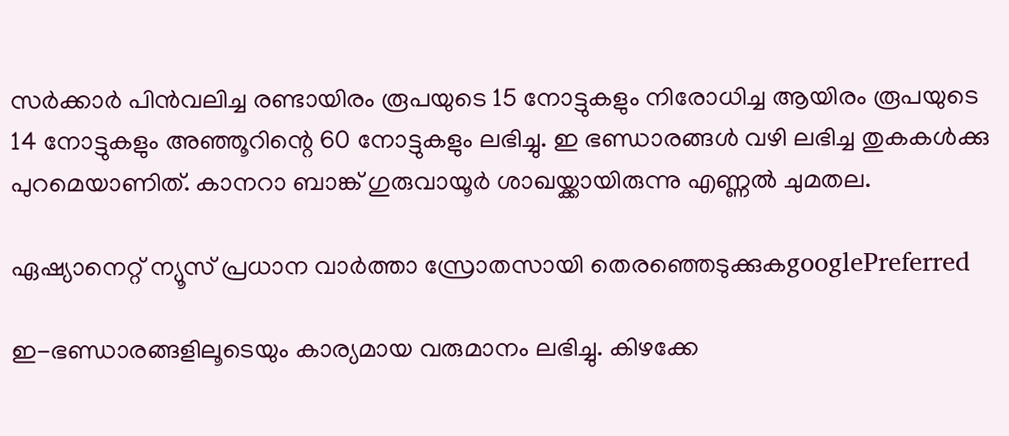സര്‍ക്കാര്‍ പിന്‍വലിച്ച രണ്ടായിരം രൂപയുടെ 15 നോട്ടുകളും നിരോധിച്ച ആയിരം രൂപയുടെ 14 നോട്ടുകളും അഞ്ഞൂറിന്റെ 60 നോട്ടുകളും ലഭിച്ചു. ഇ ഭണ്ഡാരങ്ങള്‍ വഴി ലഭിച്ച തുകകള്‍ക്കു പുറമെയാണിത്. കാനറാ ബാങ്ക് ഗുരുവായൂര്‍ ശാഖയ്ക്കായിരുന്നു എണ്ണല്‍ ചുമതല.

ഏഷ്യാനെറ്റ് ന്യൂസ് പ്രധാന വാർത്താ സ്രോതസായി തെരഞ്ഞെടുക്കുകgooglePreferred

ഇ-ഭണ്ഡാരങ്ങളിലൂടെയും കാര്യമായ വരുമാനം ലഭിച്ചു. കിഴക്കേ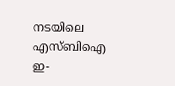നടയിലെ എസ്ബിഐ ഇ-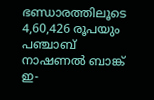ഭണ്ഡാരത്തിലൂടെ 4,60,426 രൂപയും പഞ്ചാബ് നാഷണല്‍ ബാങ്ക് ഇ-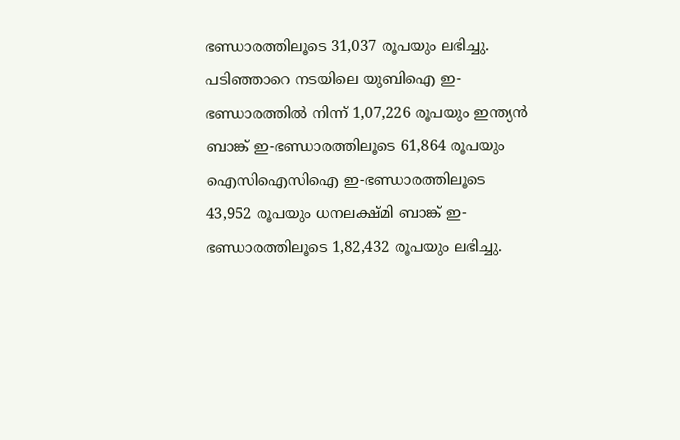ഭണ്ഡാരത്തിലൂടെ 31,037 രൂപയും ലഭിച്ചു. പടിഞ്ഞാറെ നടയിലെ യുബിഐ ഇ-ഭണ്ഡാരത്തില്‍ നിന്ന് 1,07,226 രൂപയും ഇന്ത്യന്‍ ബാങ്ക് ഇ-ഭണ്ഡാരത്തിലൂടെ 61,864 രൂപയും ഐസിഐസിഐ ഇ-ഭണ്ഡാരത്തിലൂടെ 43,952 രൂപയും ധനലക്ഷ്മി ബാങ്ക് ഇ-ഭണ്ഡാരത്തിലൂടെ 1,82,432 രൂപയും ലഭിച്ചു.